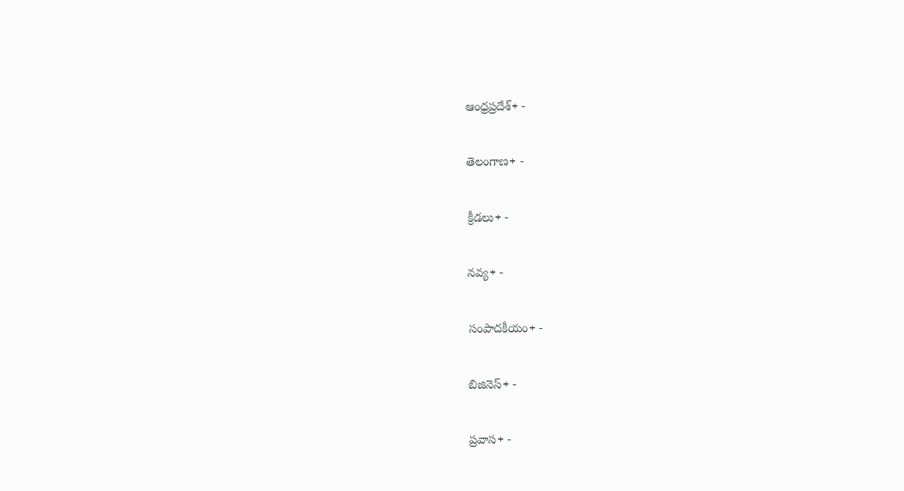ఆంధ్రప్రదేశ్+ -

తెలంగాణ+ -

క్రీడలు+ -

నవ్య+ -

సంపాదకీయం+ -

బిజినెస్+ -

ప్రవాస+ -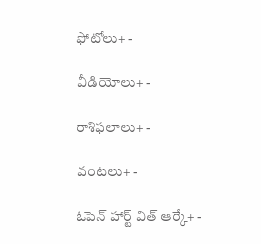ఫోటోలు+ -

వీడియోలు+ -

రాశిఫలాలు+ -

వంటలు+ -

ఓపెన్ హార్ట్ విత్ ఆర్కే+ -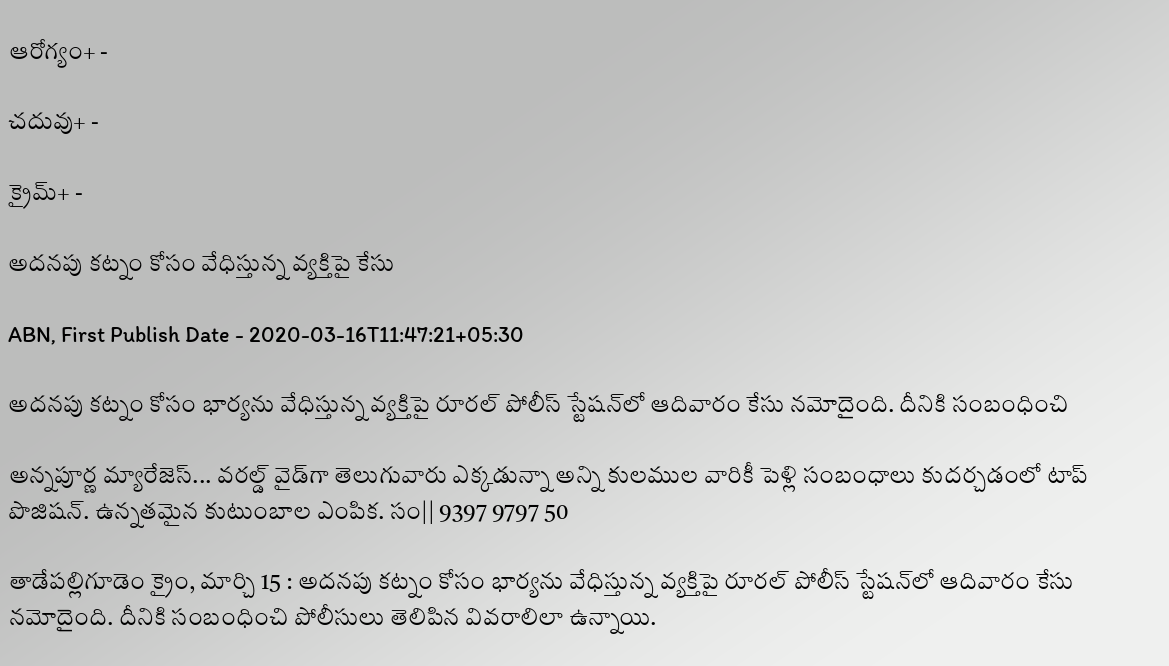ఆరోగ్యం+ -

చదువు+ -

క్రైమ్+ -

అదనపు కట్నం కోసం వేధిస్తున్న వ్యక్తిపై కేసు

ABN, First Publish Date - 2020-03-16T11:47:21+05:30

అదనపు కట్నం కోసం భార్యను వేధిస్తున్న వ్యక్తిపై రూరల్‌ పోలీస్‌ స్టేషన్‌లో ఆదివారం కేసు నమోదైంది. దీనికి సంబంధించి

అన్నపూర్ణ మ్యారేజెస్... వరల్డ్ వైడ్‌గా తెలుగువారు ఎక్కడున్నా అన్ని కులముల వారికీ పెళ్లి సంబంధాలు కుదర్చడంలో టాప్ పొజిషన్. ఉన్నతమైన కుటుంబాల ఎంపిక. సం|| 9397 9797 50

తాడేపల్లిగూడెం క్రైం, మార్చి 15 : అదనపు కట్నం కోసం భార్యను వేధిస్తున్న వ్యక్తిపై రూరల్‌ పోలీస్‌ స్టేషన్‌లో ఆదివారం కేసు నమోదైంది. దీనికి సంబంధించి పోలీసులు తెలిపిన వివరాలిలా ఉన్నాయి.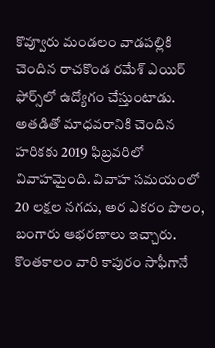కొవ్వూరు మండలం వాడపల్లికి చెందిన రాచకొండ రమేశ్‌ ఎయిర్‌ ఫోర్స్‌లో ఉద్యోగం చేస్తుంటాడు. అతడితో మాధవరానికి చెందిన హరికకు 2019 ఫిబ్రవరిలో వివాహమైంది. వివాహ సమయంలో 20 లక్షల నగదు, అర ఎకరం పొలం, బంగారు ఆభరణాలు ఇచ్చారు. కొంతకాలం వారి కాపురం సాఫీగానే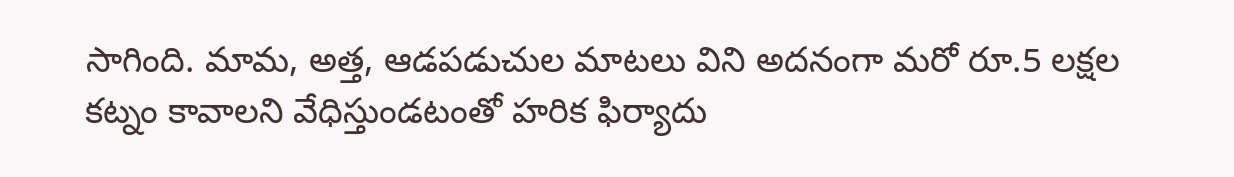సాగింది. మామ, అత్త, ఆడపడుచుల మాటలు విని అదనంగా మరో రూ.5 లక్షల కట్నం కావాలని వేధిస్తుండటంతో హరిక ఫిర్యాదు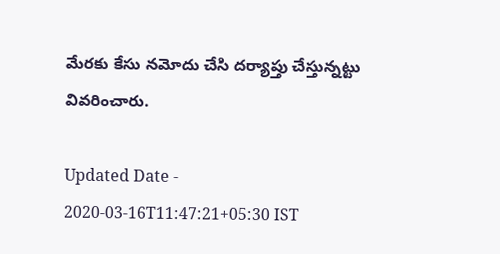మేరకు కేసు నమోదు చేసి దర్యాప్తు చేస్తున్నట్టు వివరించారు.

Updated Date - 2020-03-16T11:47:21+05:30 IST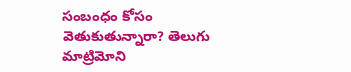సంబంధం కోసం వెతుకుతున్నారా? తెలుగు మాట్రిమోని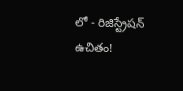లో - రిజిస్ట్రేషన్ ఉచితం!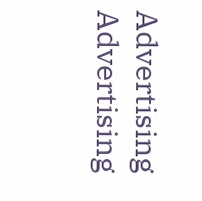Advertising
Advertising